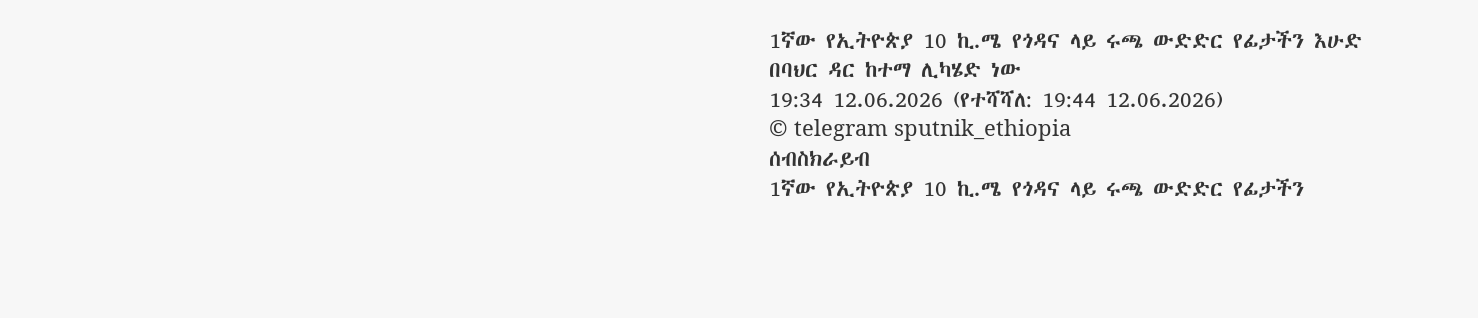1ኛው የኢትዮጵያ 10 ኪ.ሜ የጎዳና ላይ ሩጫ ውድድር የፊታችን እሁድ በባህር ዳር ከተማ ሊካሄድ ነው
19:34 12.06.2026 (የተሻሻለ: 19:44 12.06.2026)
© telegram sputnik_ethiopia
ሰብስክራይብ
1ኛው የኢትዮጵያ 10 ኪ.ሜ የጎዳና ላይ ሩጫ ውድድር የፊታችን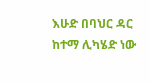እሁድ በባህር ዳር ከተማ ሊካሄድ ነው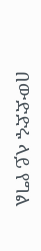በውድድሩ ላይ የግል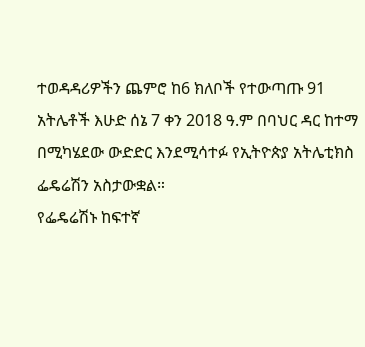ተወዳዳሪዎችን ጨምሮ ከ6 ክለቦች የተውጣጡ 91 አትሌቶች እሁድ ሰኔ 7 ቀን 2018 ዓ.ም በባህር ዳር ከተማ በሚካሄደው ውድድር እንደሚሳተፉ የኢትዮጵያ አትሌቲክስ ፌዴሬሽን አስታውቋል።
የፌዴሬሽኑ ከፍተኛ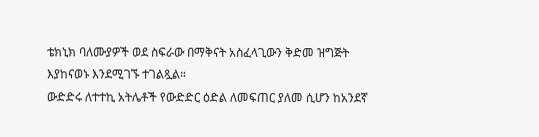ቴክኒክ ባለሙያዎች ወደ ስፍራው በማቅናት አስፈላጊውን ቅድመ ዝግጅት እያከናወኑ እንደሚገኙ ተገልጿል።
ውድድሩ ለተተኪ አትሌቶች የውድድር ዕድል ለመፍጠር ያለመ ሲሆን ከአንደኛ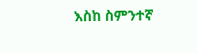እስከ ስምንተኛ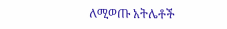ለሚወጡ አትሌቶች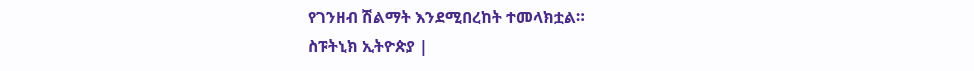የገንዘብ ሽልማት እንደሚበረከት ተመላክቷል።
ስፑትኒክ ኢትዮጵያ |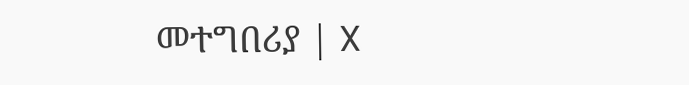መተግበሪያ | X